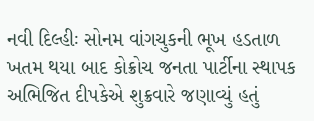નવી દિલ્હીઃ સોનમ વાંગચુકની ભૂખ હડતાળ ખતમ થયા બાદ કોક્રોચ જનતા પાર્ટીના સ્થાપક અભિજિત દીપકેએ શુક્રવારે જણાવ્યું હતું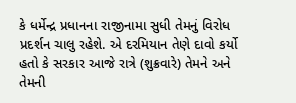કે ધર્મેન્દ્ર પ્રધાનના રાજીનામા સુધી તેમનું વિરોધ પ્રદર્શન ચાલુ રહેશે. એ દરમિયાન તેણે દાવો કર્યો હતો કે સરકાર આજે રાત્રે (શુક્રવારે) તેમને અને તેમની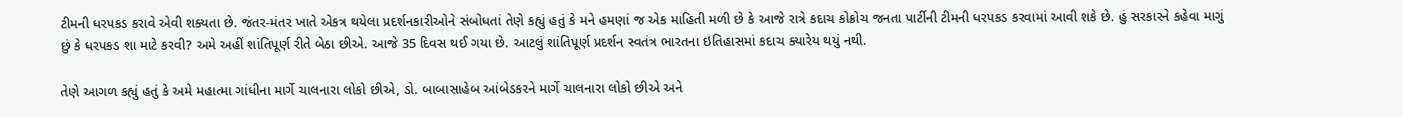ટીમની ધરપકડ કરાવે એવી શક્યતા છે. જંતર-મંતર ખાતે એકત્ર થયેલા પ્રદર્શનકારીઓને સંબોધતાં તેણે કહ્યું હતું કે મને હમણાં જ એક માહિતી મળી છે કે આજે રાત્રે કદાચ કોક્રોચ જનતા પાર્ટીની ટીમની ધરપકડ કરવામાં આવી શકે છે. હું સરકારને કહેવા માગું છું કે ધરપકડ શા માટે કરવી? અમે અહીં શાંતિપૂર્ણ રીતે બેઠા છીએ. આજે 35 દિવસ થઈ ગયા છે. આટલું શાંતિપૂર્ણ પ્રદર્શન સ્વતંત્ર ભારતના ઇતિહાસમાં કદાચ ક્યારેય થયું નથી.

તેણે આગળ કહ્યું હતું કે અમે મહાત્મા ગાંધીના માર્ગે ચાલનારા લોકો છીએ, ડો. બાબાસાહેબ આંબેડકરને માર્ગે ચાલનારા લોકો છીએ અને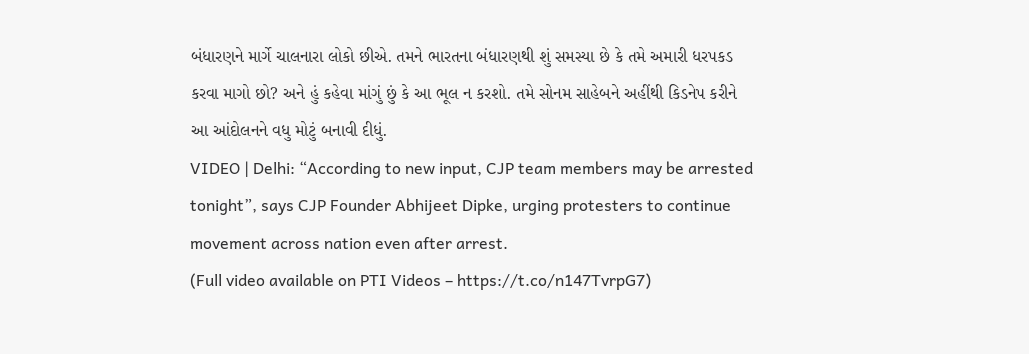બંધારણને માર્ગે ચાલનારા લોકો છીએ. તમને ભારતના બંધારણથી શું સમસ્યા છે કે તમે અમારી ધરપકડ કરવા માગો છો? અને હું કહેવા માંગું છું કે આ ભૂલ ન કરશો. તમે સોનમ સાહેબને અહીંથી કિડનેપ કરીને આ આંદોલનને વધુ મોટું બનાવી દીધું.
VIDEO | Delhi: “According to new input, CJP team members may be arrested tonight”, says CJP Founder Abhijeet Dipke, urging protesters to continue movement across nation even after arrest.
(Full video available on PTI Videos – https://t.co/n147TvrpG7)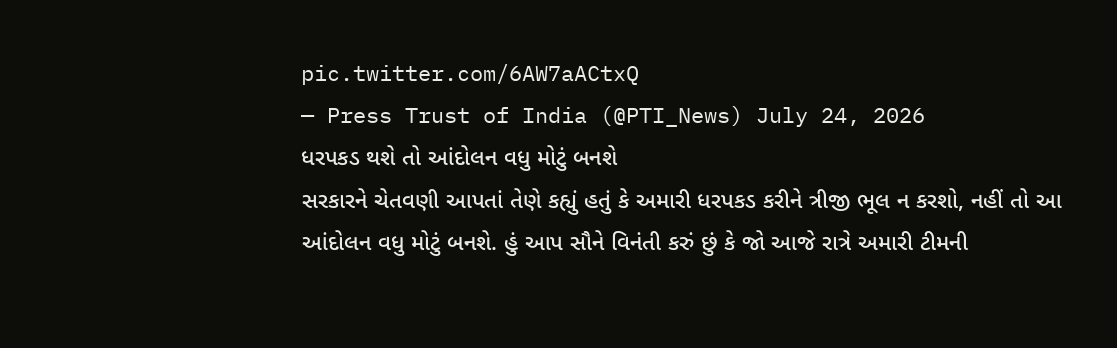pic.twitter.com/6AW7aACtxQ
— Press Trust of India (@PTI_News) July 24, 2026
ધરપકડ થશે તો આંદોલન વધુ મોટું બનશે
સરકારને ચેતવણી આપતાં તેણે કહ્યું હતું કે અમારી ધરપકડ કરીને ત્રીજી ભૂલ ન કરશો, નહીં તો આ આંદોલન વધુ મોટું બનશે. હું આપ સૌને વિનંતી કરું છું કે જો આજે રાત્રે અમારી ટીમની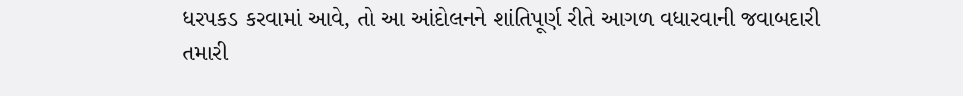ધરપકડ કરવામાં આવે, તો આ આંદોલનને શાંતિપૂર્ણ રીતે આગળ વધારવાની જવાબદારી તમારી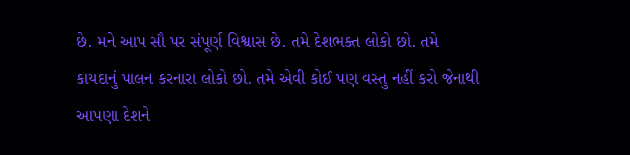છે. મને આપ સૌ પર સંપૂર્ણ વિશ્વાસ છે. તમે દેશભક્ત લોકો છો. તમે કાયદાનું પાલન કરનારા લોકો છો. તમે એવી કોઈ પણ વસ્તુ નહીં કરો જેનાથી આપણા દેશને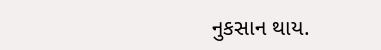નુકસાન થાય.